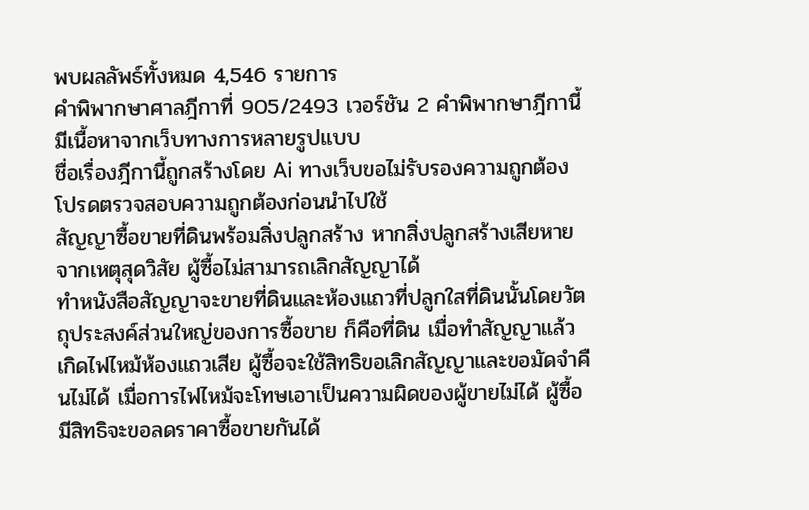พบผลลัพธ์ทั้งหมด 4,546 รายการ
คำพิพากษาศาลฎีกาที่ 905/2493 เวอร์ชัน 2 คำพิพากษาฎีกานี้ มีเนื้อหาจากเว็บทางการหลายรูปแบบ
ชื่อเรื่องฎีกานี้ถูกสร้างโดย Ai ทางเว็บขอไม่รับรองความถูกต้อง โปรดตรวจสอบความถูกต้องก่อนนำไปใช้
สัญญาซื้อขายที่ดินพร้อมสิ่งปลูกสร้าง หากสิ่งปลูกสร้างเสียหายจากเหตุสุดวิสัย ผู้ซื้อไม่สามารถเลิกสัญญาได้
ทำหนังสือสัญญาจะขายที่ดินและห้องแถวที่ปลูกใสที่ดินนั้นโดยวัตถุประสงค์ส่วนใหญ่ของการซื้อขาย ก็คือที่ดิน เมื่อทำสัญญาแล้วเกิดไฟไหม้ห้องแถวเสีย ผู้ซื้อจะใช้สิทธิขอเลิกสัญญาและขอมัดจำคืนไม่ได้ เมื่อการไฟไหม้จะโทษเอาเป็นความผิดของผู้ขายไม่ได้ ผู้ซื้อมีสิทธิจะขอลดราคาซื้อขายกันได้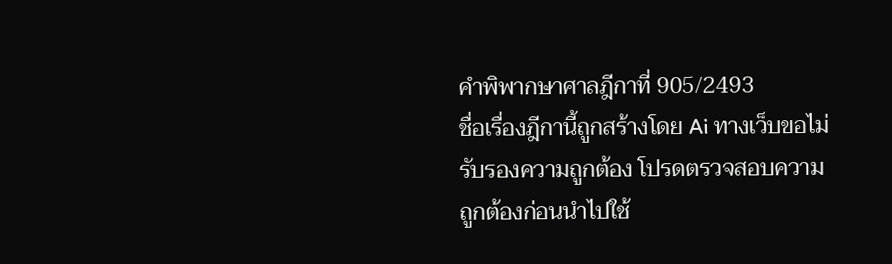คำพิพากษาศาลฎีกาที่ 905/2493
ชื่อเรื่องฎีกานี้ถูกสร้างโดย Ai ทางเว็บขอไม่รับรองความถูกต้อง โปรดตรวจสอบความถูกต้องก่อนนำไปใช้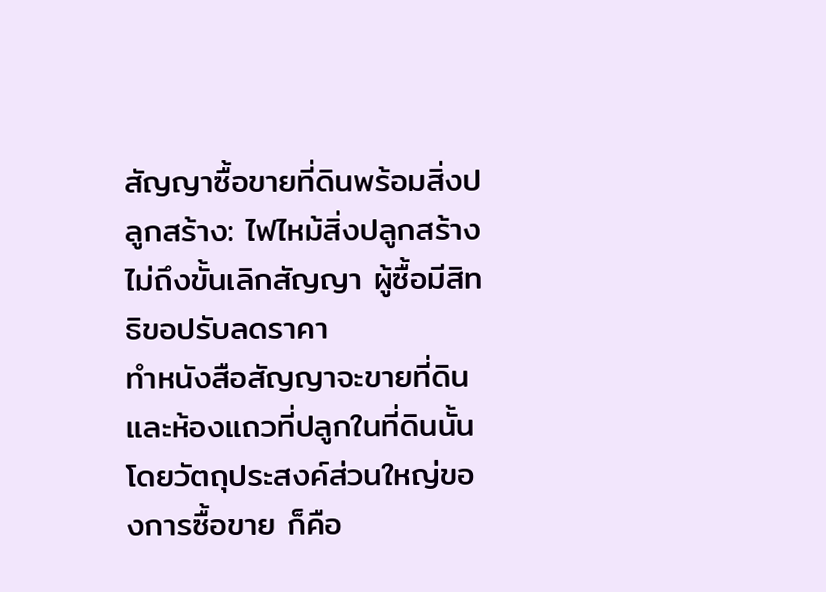สัญญาซื้อขายที่ดินพร้อมสิ่งปลูกสร้าง: ไฟไหม้สิ่งปลูกสร้างไม่ถึงขั้นเลิกสัญญา ผู้ซื้อมีสิทธิขอปรับลดราคา
ทำหนังสือสัญญาจะขายที่ดินและห้องแถวที่ปลูกในที่ดินนั้นโดยวัตถุประสงค์ส่วนใหญ่ของการซื้อขาย ก็คือ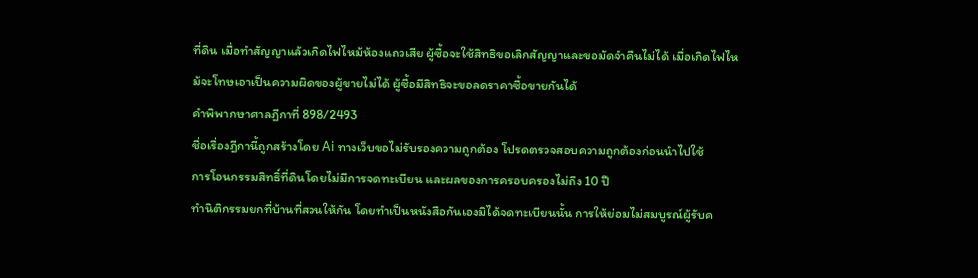ที่ดิน เมื่อทำสัญญาแล้วเกิดไฟไหม้ห้องแถวเสีย ผู้ซื้อจะใช้สิทธิขอเลิกสัญญาและขอมัดจำคืนไม่ได้ เมื่อเกิดไฟไหม้จะโทษเอาเป็นความผิดของผู้ขายไม่ได้ ผู้ซื้อมีสิทธิจะขอลดราคาซื้อขายกันได้
คำพิพากษาศาลฎีกาที่ 898/2493
ชื่อเรื่องฎีกานี้ถูกสร้างโดย Ai ทางเว็บขอไม่รับรองความถูกต้อง โปรดตรวจสอบความถูกต้องก่อนนำไปใช้
การโอนกรรมสิทธิ์ที่ดินโดยไม่มีการจดทะเบียน และผลของการครอบครองไม่ถึง 10 ปี
ทำนิติกรรมยกที่บ้านที่สวนให้กัน โดยทำเป็นหนังสือกันเองมิได้จดทะเบียนนั้น การให้ย่อมไม่สมบูรณ์ผู้รับค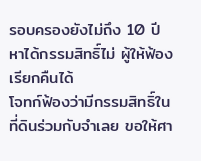รอบครองยังไม่ถึง 10 ปี หาได้กรรมสิทธิ์ไม่ ผู้ให้ฟ้องเรียกคืนได้
โจทก์ฟ้องว่ามีกรรมสิทธิ์ในที่ดินร่วมกับจำเลย ขอให้ศา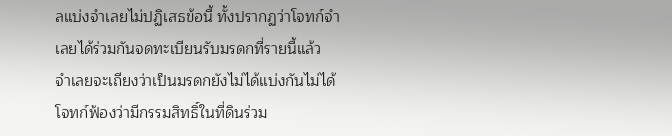ลแบ่งจำเลยไม่ปฏิเสธข้อนี้ ทั้งปรากฏว่าโจทก์จำเลยได้ร่วมกันจดทะเบียนรับมรดกที่รายนี้แล้ว จำเลยจะเถียงว่าเป็นมรดกยังไม่ได้แบ่งกันไม่ได้
โจทก์ฟ้องว่ามีกรรมสิทธิ์ในที่ดินร่วม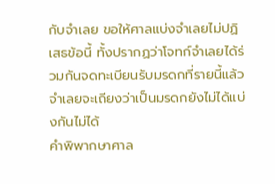กับจำเลย ขอให้ศาลแบ่งจำเลยไม่ปฏิเสธข้อนี้ ทั้งปรากฏว่าโจทก์จำเลยได้ร่วมกันจดทะเบียนรับมรดกที่รายนี้แล้ว จำเลยจะเถียงว่าเป็นมรดกยังไม่ได้แบ่งกันไม่ได้
คำพิพากษาศาล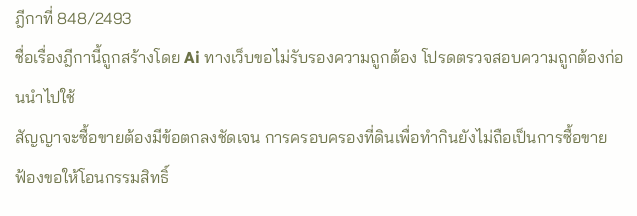ฎีกาที่ 848/2493
ชื่อเรื่องฎีกานี้ถูกสร้างโดย Ai ทางเว็บขอไม่รับรองความถูกต้อง โปรดตรวจสอบความถูกต้องก่อนนำไปใช้
สัญญาจะซื้อขายต้องมีข้อตกลงชัดเจน การครอบครองที่ดินเพื่อทำกินยังไม่ถือเป็นการซื้อขาย
ฟ้องขอให้โอนกรรมสิทธิ์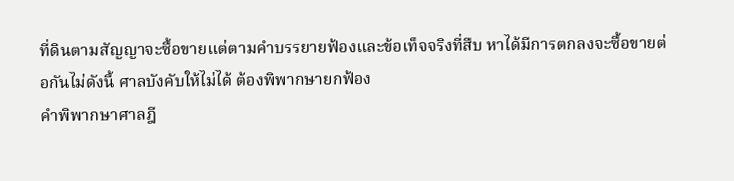ที่ดินตามสัญญาจะซื้อขายแต่ตามคำบรรยายฟ้องและข้อเท็จจริงที่สืบ หาได้มีการตกลงจะซื้อขายต่อกันไม่ดังนี้ ศาลบังคับให้ไม่ได้ ต้องพิพากษายกฟ้อง
คำพิพากษาศาลฎี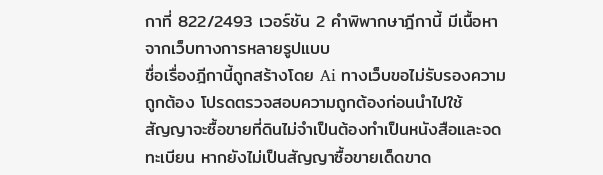กาที่ 822/2493 เวอร์ชัน 2 คำพิพากษาฎีกานี้ มีเนื้อหาจากเว็บทางการหลายรูปแบบ
ชื่อเรื่องฎีกานี้ถูกสร้างโดย Ai ทางเว็บขอไม่รับรองความถูกต้อง โปรดตรวจสอบความถูกต้องก่อนนำไปใช้
สัญญาจะซื้อขายที่ดินไม่จำเป็นต้องทำเป็นหนังสือและจดทะเบียน หากยังไม่เป็นสัญญาซื้อขายเด็ดขาด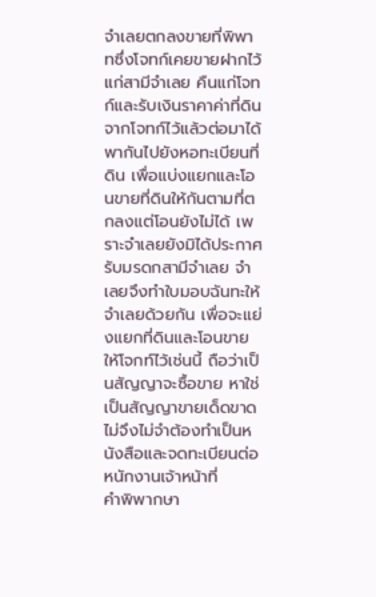จำเลยตกลงขายที่พิพาทซึ่งโจทก์เคยขายฝากไว้แก่สามีจำเลย คืนแก่โจทก์และรับเงินราคาค่าที่ดินจากโจทก์ไว้แล้วต่อมาได้พากันไปยังหอทะเบียนที่ดิน เพื่อแบ่งแยกและโอนขายที่ดินให้กันตามที่ตกลงแต่โอนยังไม่ได้ เพราะจำเลยยังมิได้ประกาศรับมรดกสามีจำเลย จำเลยจึงทำใบมอบฉันทะให้จำเลยด้วยกัน เพื่อจะแย่งแยกที่ดินและโอนขายให้โจกท์ไว้เช่นนี้ ถือว่าเป็นสัญญาจะซื้อขาย หาใช่เป็นสัญญาขายเด็ดขาดไม่จึงไม่จำต้องทำเป็นหนังสือและจดทะเบียนต่อหนักงานเจ้าหน้าที่
คำพิพากษา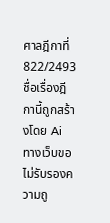ศาลฎีกาที่ 822/2493
ชื่อเรื่องฎีกานี้ถูกสร้างโดย Ai ทางเว็บขอไม่รับรองความถู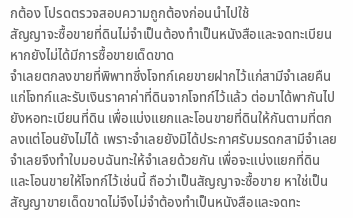กต้อง โปรดตรวจสอบความถูกต้องก่อนนำไปใช้
สัญญาจะซื้อขายที่ดินไม่จำเป็นต้องทำเป็นหนังสือและจดทะเบียน หากยังไม่ได้มีการซื้อขายเด็ดขาด
จำเลยตกลงขายที่พิพาทซึ่งโจทก์เคยขายฝากไว้แก่สามีจำเลยคืนแก่โจทก์และรับเงินราคาค่าที่ดินจากโจทก์ไว้แล้ว ต่อมาได้พากันไปยังหอทะเบียนที่ดิน เพื่อแบ่งแยกและโอนขายที่ดินให้กันตามที่ตกลงแต่โอนยังไม่ได้ เพราะจำเลยยังมิได้ประกาศรับมรดกสามีจำเลย จำเลยจึงทำใบมอบฉันทะให้จำเลยด้วยกัน เพื่อจะแบ่งแยกที่ดินและโอนขายให้โจทก์ไว้เช่นนี้ ถือว่าเป็นสัญญาจะซื้อขาย หาใช่เป็นสัญญาขายเด็ดขาดไม่จึงไม่จำต้องทำเป็นหนังสือและจดทะ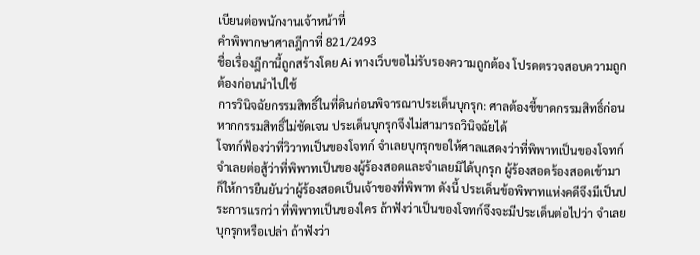เบียนต่อพนักงานเจ้าหน้าที่
คำพิพากษาศาลฎีกาที่ 821/2493
ชื่อเรื่องฎีกานี้ถูกสร้างโดย Ai ทางเว็บขอไม่รับรองความถูกต้อง โปรดตรวจสอบความถูกต้องก่อนนำไปใช้
การวินิจฉัยกรรมสิทธิ์ในที่ดินก่อนพิจารณาประเด็นบุกรุก: ศาลต้องชี้ขาดกรรมสิทธิ์ก่อน หากกรรมสิทธิ์ไม่ชัดเจน ประเด็นบุกรุกจึงไม่สามารถวินิจฉัยได้
โจทก์ฟ้องว่าที่วิวาทเป็นของโจทก์ จำเลยบุกรุกขอให้ศาลแสดงว่าที่พิพาทเป็นของโจทก์ จำเลยต่อสู้ว่าที่พิพาทเป็นของผู้ร้องสอดและจำเลยมิได้บุกรุก ผู้ร้องสอดร้องสอดเข้ามา ก็ให้การยืนยันว่าผู้ร้องสอดเป็นเจ้าของที่พิพาท ดังนี้ ประเด็นข้อพิพาทแห่งคดีจึงมีเป็นประการแรกว่า ที่พิพาทเป็นของใคร ถ้าฟังว่าเป็นของโจทก์จึงจะมีประเด็นต่อไปว่า จำเลยบุกรุกหรือเปล่า ถ้าฟังว่า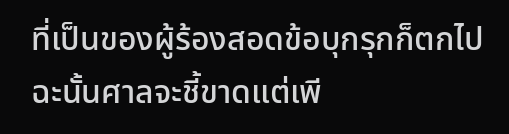ที่เป็นของผู้ร้องสอดข้อบุกรุกก็ตกไป ฉะนั้นศาลจะชี้ขาดแต่เพี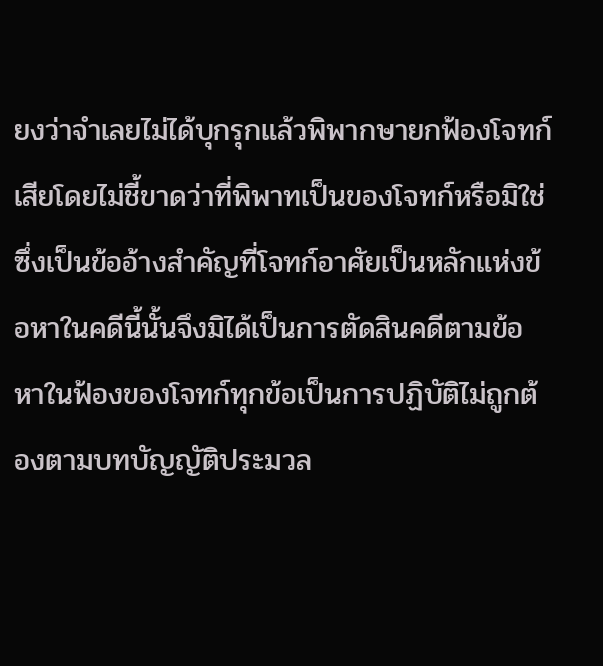ยงว่าจำเลยไม่ได้บุกรุกแล้วพิพากษายกฟ้องโจทก์เสียโดยไม่ชี้ขาดว่าที่พิพาทเป็นของโจทก์หรือมิใช่ซึ่งเป็นข้ออ้างสำคัญที่โจทก์อาศัยเป็นหลักแห่งข้อหาในคดีนี้นั้นจึงมิได้เป็นการตัดสินคดีตามข้อหาในฟ้องของโจทก์ทุกข้อเป็นการปฏิบัติไม่ถูกต้องตามบทบัญญัติประมวล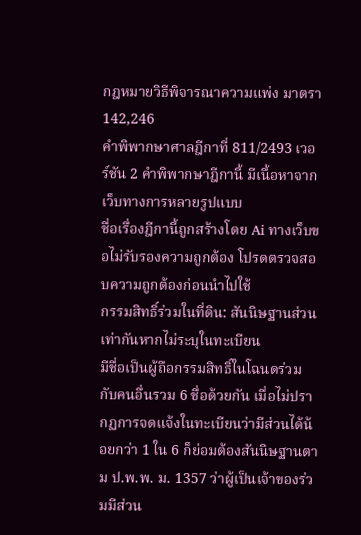กฎหมายวิธีพิจารณาความแพ่ง มาตรา 142,246
คำพิพากษาศาลฎีกาที่ 811/2493 เวอร์ชัน 2 คำพิพากษาฎีกานี้ มีเนื้อหาจากเว็บทางการหลายรูปแบบ
ชื่อเรื่องฎีกานี้ถูกสร้างโดย Ai ทางเว็บขอไม่รับรองความถูกต้อง โปรดตรวจสอบความถูกต้องก่อนนำไปใช้
กรรมสิทธิ์ร่วมในที่ดิน: สันนิษฐานส่วนเท่ากันหากไม่ระบุในทะเบียน
มีชื่อเป็นผู้ถือกรรมสิทธิ์ในโฉนดร่วมกับคนอื่นรวม 6 ชื่อด้วยกัน เมื่อไม่ปรากฏการจดแจ้งในทะเบียนว่ามีส่วนได้น้อยกว่า 1 ใน 6 ก็ย่อมต้องสันนิษฐานตาม ป.พ.พ. ม. 1357 ว่าผู้เป็นเจ้าของร่วมมีส่วน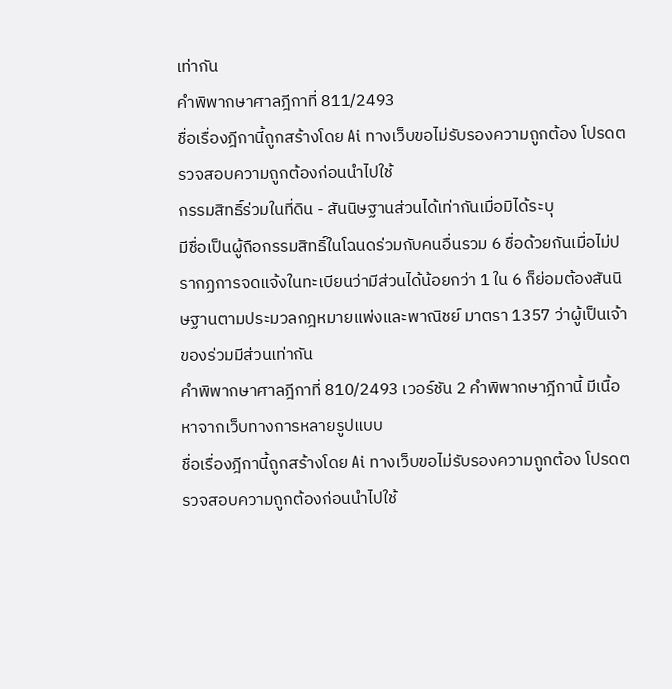เท่ากัน
คำพิพากษาศาลฎีกาที่ 811/2493
ชื่อเรื่องฎีกานี้ถูกสร้างโดย Ai ทางเว็บขอไม่รับรองความถูกต้อง โปรดตรวจสอบความถูกต้องก่อนนำไปใช้
กรรมสิทธิ์ร่วมในที่ดิน - สันนิษฐานส่วนได้เท่ากันเมื่อมิได้ระบุ
มีชื่อเป็นผู้ถือกรรมสิทธิ์ในโฉนดร่วมกับคนอื่นรวม 6 ชื่อด้วยกันเมื่อไม่ปรากฏการจดแจ้งในทะเบียนว่ามีส่วนได้น้อยกว่า 1 ใน 6 ก็ย่อมต้องสันนิษฐานตามประมวลกฎหมายแพ่งและพาณิชย์ มาตรา 1357 ว่าผู้เป็นเจ้าของร่วมมีส่วนเท่ากัน
คำพิพากษาศาลฎีกาที่ 810/2493 เวอร์ชัน 2 คำพิพากษาฎีกานี้ มีเนื้อหาจากเว็บทางการหลายรูปแบบ
ชื่อเรื่องฎีกานี้ถูกสร้างโดย Ai ทางเว็บขอไม่รับรองความถูกต้อง โปรดตรวจสอบความถูกต้องก่อนนำไปใช้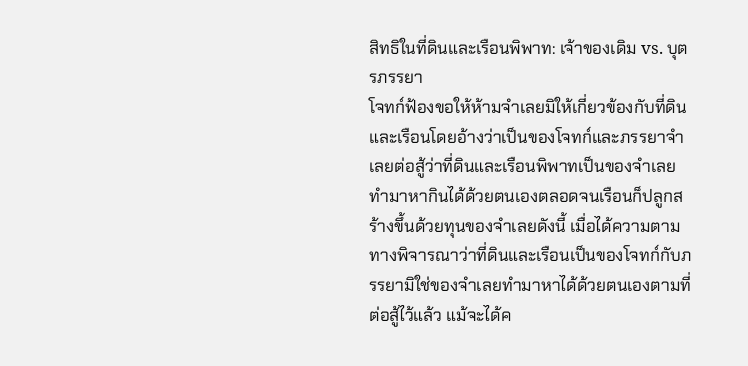สิทธิในที่ดินและเรือนพิพาท: เจ้าของเดิม vs. บุตรภรรยา
โจทก์ฟ้องขอให้ห้ามจำเลยมิให้เกี่ยวข้องกับที่ดินและเรือนโดยอ้างว่าเป็นของโจทก์และภรรยาจำเลยต่อสู้ว่าที่ดินและเรือนพิพาทเป็นของจำเลยทำมาหากินได้ด้วยตนเองตลอดจนเรือนก็ปลูกสร้างขึ้นด้วยทุนของจำเลยดังนี้ เมื่อได้ความตามทางพิจารณาว่าที่ดินและเรือนเป็นของโจทก์กับภรรยามิใช่ของจำเลยทำมาหาได้ด้วยตนเองตามที่ต่อสู้ไว้แล้ว แม้จะได้ค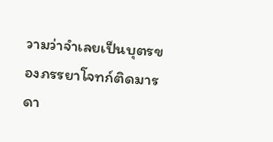วามว่าจำเลยเป็นบุตรของภรรยาโจทก์ติดมารดา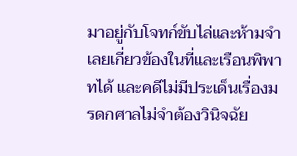มาอยู่กับโจทก์ขับไล่และห้ามจำเลยเกี่ยวข้องในที่และเรือนพิพาทได้ และคดีไม่มีประเด็นเรื่องมรดกศาลไม่จำต้องวินิจฉัย